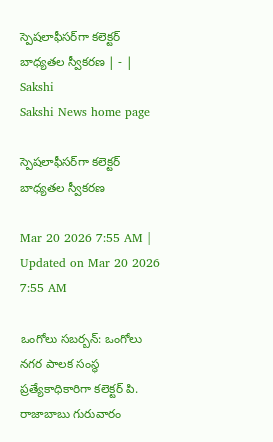స్పెషలాఫీసర్‌గా కలెక్టర్‌ బాధ్యతల స్వీకరణ | - | Sakshi
Sakshi News home page

స్పెషలాఫీసర్‌గా కలెక్టర్‌ బాధ్యతల స్వీకరణ

Mar 20 2026 7:55 AM | Updated on Mar 20 2026 7:55 AM

ఒంగోలు సబర్బన్‌: ఒంగోలు నగర పాలక సంస్థ ప్రత్యేకాధికారిగా కలెక్టర్‌ పి. రాజాబాబు గురువారం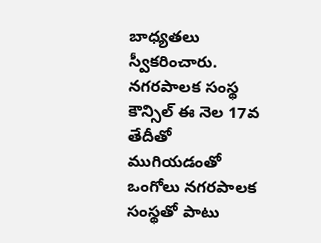బాధ్యతలు స్వీకరించారు. నగరపాలక సంస్థ కౌన్సిల్‌ ఈ నెల 17వ తేదీతో ముగియడంతో ఒంగోలు నగరపాలక సంస్థతో పాటు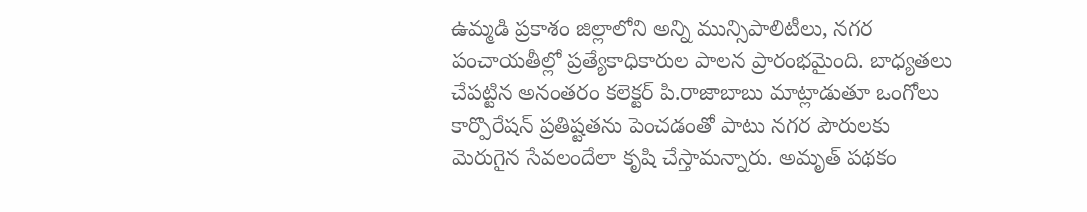ఉమ్మడి ప్రకాశం జిల్లాలోని అన్ని మున్సిపాలిటీలు, నగర పంచాయతీల్లో ప్రత్యేకాధికారుల పాలన ప్రారంభమైంది. బాధ్యతలు చేపట్టిన అనంతరం కలెక్టర్‌ పి.రాజాబాబు మాట్లాడుతూ ఒంగోలు కార్పొరేషన్‌ ప్రతిష్టతను పెంచడంతో పాటు నగర పౌరులకు మెరుగైన సేవలందేలా కృషి చేస్తామన్నారు. అమృత్‌ పథకం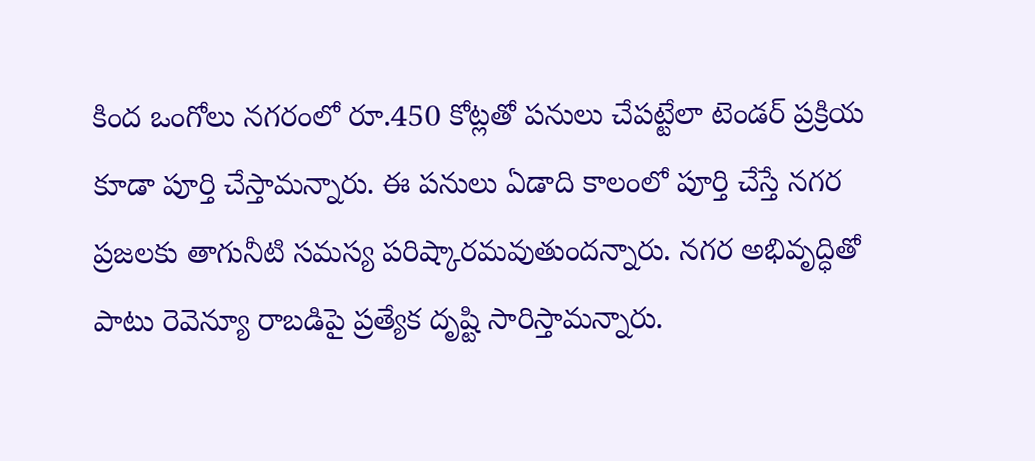కింద ఒంగోలు నగరంలో రూ.450 కోట్లతో పనులు చేపట్టేలా టెండర్‌ ప్రక్రియ కూడా పూర్తి చేస్తామన్నారు. ఈ పనులు ఏడాది కాలంలో పూర్తి చేస్తే నగర ప్రజలకు తాగునీటి సమస్య పరిష్కారమవుతుందన్నారు. నగర అభివృద్ధితో పాటు రెవెన్యూ రాబడిపై ప్రత్యేక దృష్టి సారిస్తామన్నారు.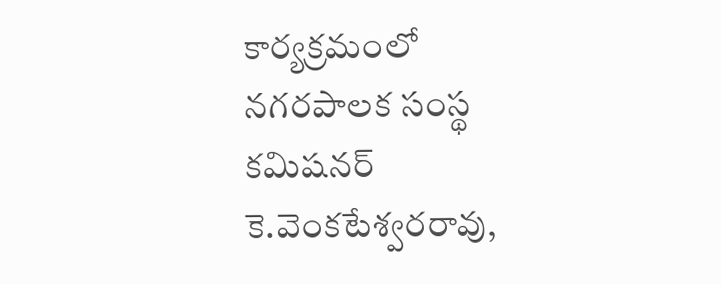కార్యక్రమంలో నగరపాలక సంస్థ కమిషనర్‌ కె.వెంకటేశ్వరరావు,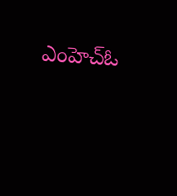ఎంహెచ్‌ఓ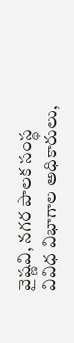వైష్ణవి, నగర పాలక సంస్థ వివిధ విభాగాల అధికారులు,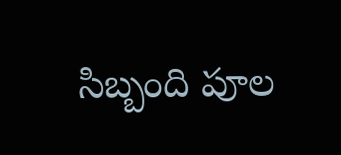సిబ్బంది పూల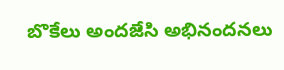బొకేలు అందజేసి అభినందనలు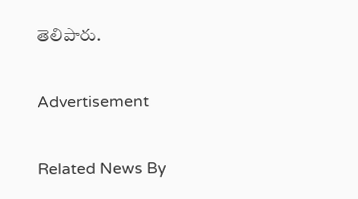తెలిపారు.

Advertisement

Related News By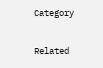Category

Related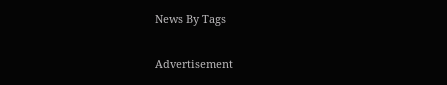News By Tags

Advertisement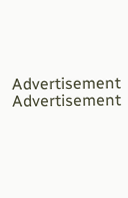Advertisement
Advertisement